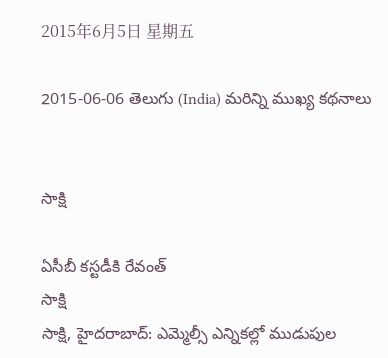2015年6月5日 星期五

2015-06-06 తెలుగు (India) మరిన్ని ముఖ్య కథనాలు


సాక్షి

ఏసీబీ కస్టడీకి రేవంత్
సాక్షి
సాక్షి, హైదరాబాద్: ఎమ్మెల్సీ ఎన్నికల్లో ముడుపుల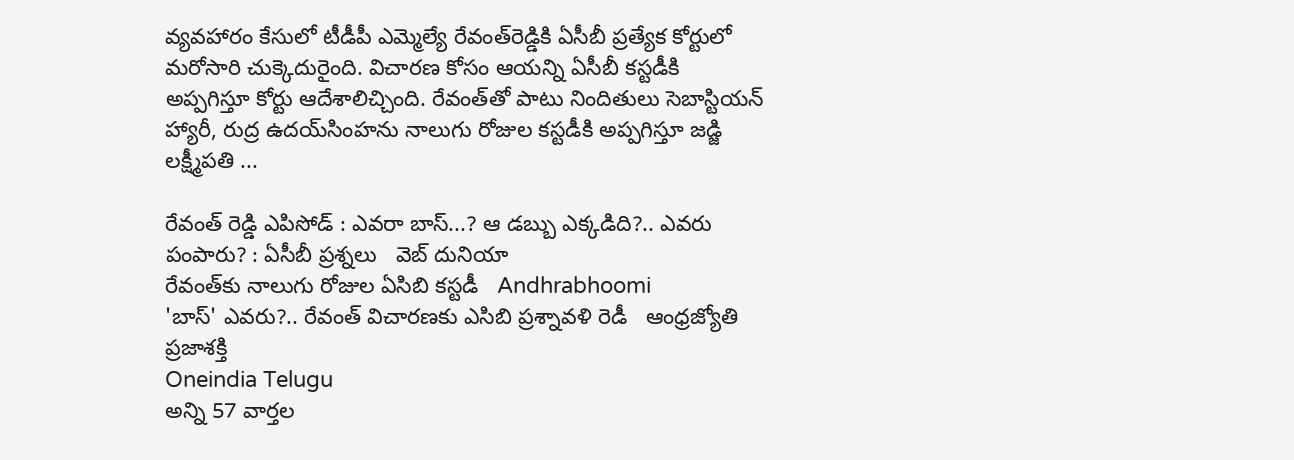వ్యవహారం కేసులో టీడీపీ ఎమ్మెల్యే రేవంత్‌రెడ్డికి ఏసీబీ ప్రత్యేక కోర్టులో మరోసారి చుక్కెదురైంది. విచారణ కోసం ఆయన్ని ఏసీబీ కస్టడీకి అప్పగిస్తూ కోర్టు ఆదేశాలిచ్చింది. రేవంత్‌తో పాటు నిందితులు సెబాస్టియన్ హ్యారీ, రుద్ర ఉదయ్‌సింహను నాలుగు రోజుల కస్టడీకి అప్పగిస్తూ జడ్జి లక్ష్మీపతి ...

రేవంత్ రెడ్డి ఎపిసోడ్ : ఎవరా బాస్...? ఆ డబ్బు ఎక్కడిది?.. ఎవరు పంపారు? : ఏసీబీ ప్రశ్నలు   వెబ్ దునియా
రేవంత్‌కు నాలుగు రోజుల ఏసిబి కస్టడీ   Andhrabhoomi
'బాస్' ఎవరు?.. రేవంత్ విచారణకు ఎసిబి ప్రశ్నావళి రెడీ   ఆంధ్రజ్యోతి
ప్రజాశక్తి
Oneindia Telugu
అన్ని 57 వార్తల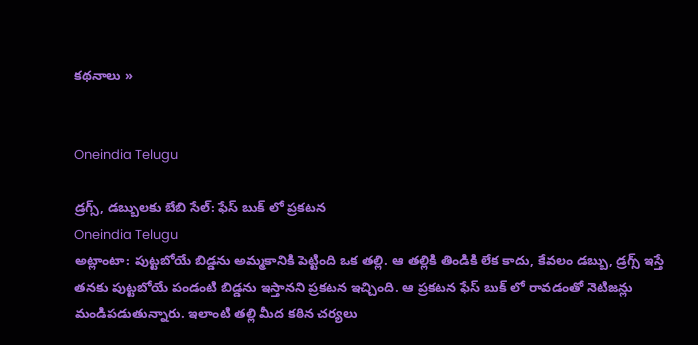కథనాలు »


Oneindia Telugu

డ్రగ్స్, డబ్బులకు బేబి సేల్: ఫేస్ బుక్ లో ప్రకటన
Oneindia Telugu
అట్లాంటా: పుట్టబోయే బిడ్డను అమ్మకానికి పెట్టింది ఒక తల్లి. ఆ తల్లికి తిండికి లేక కాదు, కేవలం డబ్బు, డ్రగ్స్ ఇస్తే తనకు పుట్టబోయే పండంటి బిడ్డను ఇస్తానని ప్రకటన ఇచ్చింది. ఆ ప్రకటన ఫేస్ బుక్ లో రావడంతో నెటిజన్లు మండిపడుతున్నారు. ఇలాంటి తల్లి మీద కఠిన చర్యలు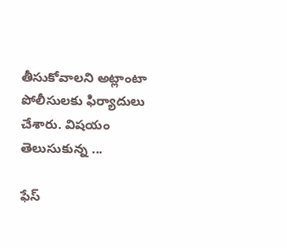తీసుకోవాలని అట్లాంటా పోలీసులకు ఫిర్యాదులు చేశారు. విషయం తెలుసుకున్న ...

ఫేస్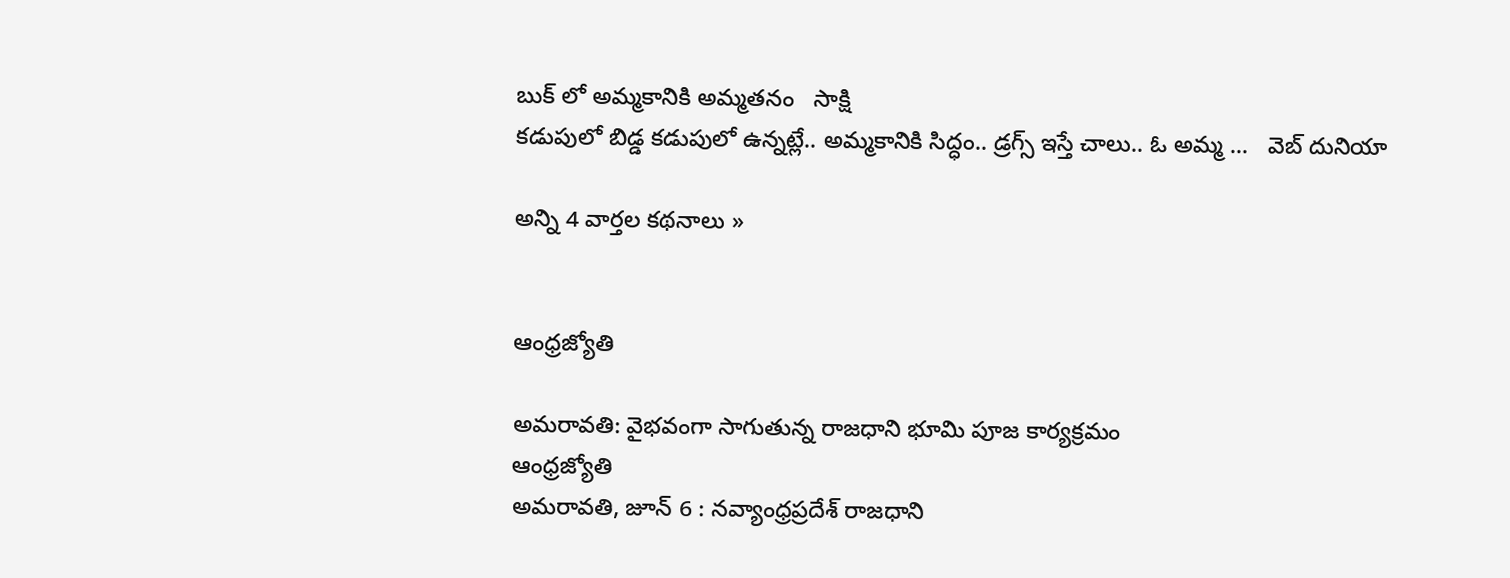బుక్ లో అమ్మకానికి అమ్మతనం   సాక్షి
కడుపులో బిడ్డ కడుపులో ఉన్నట్లే.. అమ్మకానికి సిద్ధం.. డ్రగ్స్ ఇస్తే చాలు.. ఓ అమ్మ ...   వెబ్ దునియా

అన్ని 4 వార్తల కథనాలు »


ఆంధ్రజ్యోతి

అమరావతి: వైభవంగా సాగుతున్న రాజధాని భూమి పూజ కార్యక్రమం
ఆంధ్రజ్యోతి
అమరావతి, జూన్‌ 6 : నవ్యాంధ్రప్రదేశ్‌ రాజధాని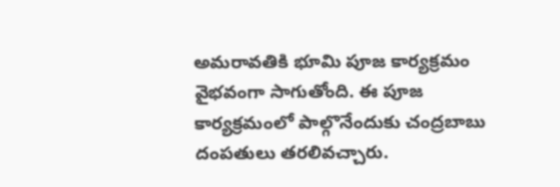అమరావతికి భూమి పూజ కార్యక్రమం వైభవంగా సాగుతోంది. ఈ పూజ కార్యక్రమంలో పాల్గొనేందుకు చంద్రబాబు దంపతులు తరలివచ్చారు.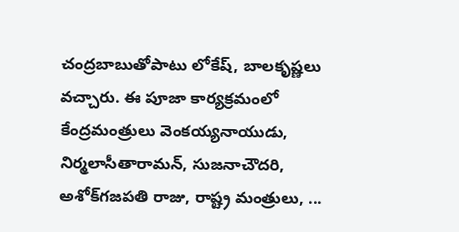చంద్రబాబుతోపాటు లోకేష్‌, బాలకృష్ణలు వచ్చారు. ఈ పూజా కార్యక్రమంలో కేంద్రమంత్రులు వెంకయ్యనాయుడు, నిర్మలాసీతారామన్‌, సుజనాచౌదరి, అశోక్‌గజపతి రాజు, రాష్ట్ర మంత్రులు, ...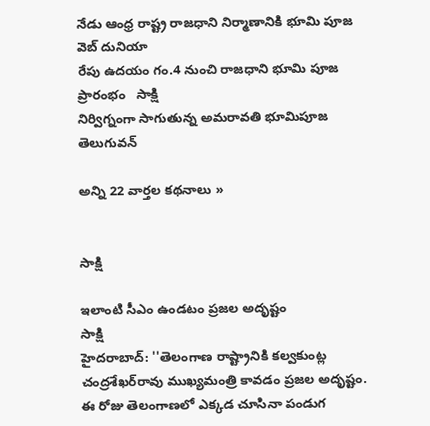నేడు ఆంధ్ర రాష్ట్ర రాజధాని నిర్మాణానికి భూమి పూజ   వెబ్ దునియా
రేపు ఉదయం గం.4 నుంచి రాజధాని భూమి పూజ ప్రారంభం   సాక్షి
నిర్విగ్నంగా సాగుతున్న అమరావతి భూమిపూజ   తెలుగువన్

అన్ని 22 వార్తల కథనాలు »


సాక్షి

ఇలాంటి సీఎం ఉండటం ప్రజల అదృష్టం
సాక్షి
హైదరాబాద్: ''తెలంగాణ రాష్ట్రానికి కల్వకుంట్ల చంద్రశేఖర్‌రావు ముఖ్యమంత్రి కావడం ప్రజల అదృష్టం. ఈ రోజు తెలంగాణలో ఎక్కడ చూసినా పండుగ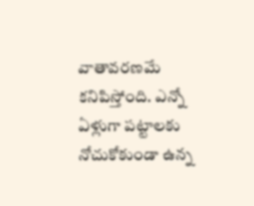వాతావరణమే కనిపిస్తోంది. ఎన్నో ఏళ్లుగా పట్టాలకు నోచుకోకుండా ఉన్న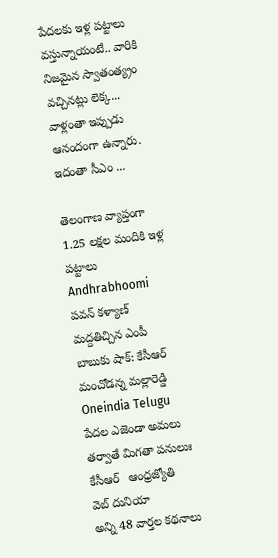పేదలకు ఇళ్ల పట్టాలు వస్తున్నాయంటే.. వారికి నిజమైన స్వాతంత్య్రం వచ్చినట్లు లెక్క... వాళ్లంతా ఇప్పుడు ఆనందంగా ఉన్నారు. ఇదంతా సీఎం ...

తెలంగాణ వ్యాప్తంగా 1.25 లక్షల మందికి ఇళ్ల పట్టాలు   Andhrabhoomi
పవన్ కళ్యాణ్ మద్దతిచ్చిన ఎంపీ బాబుకు షాక్: కేసీఆర్ మంచోడన్న మల్లారెడ్డి   Oneindia Telugu
పేదల ఎజెండా అమలు తర్వాతే మిగతా పనులుః కేసీఆర్‌   ఆంధ్రజ్యోతి
వెబ్ దునియా
అన్ని 48 వార్తల కథనాలు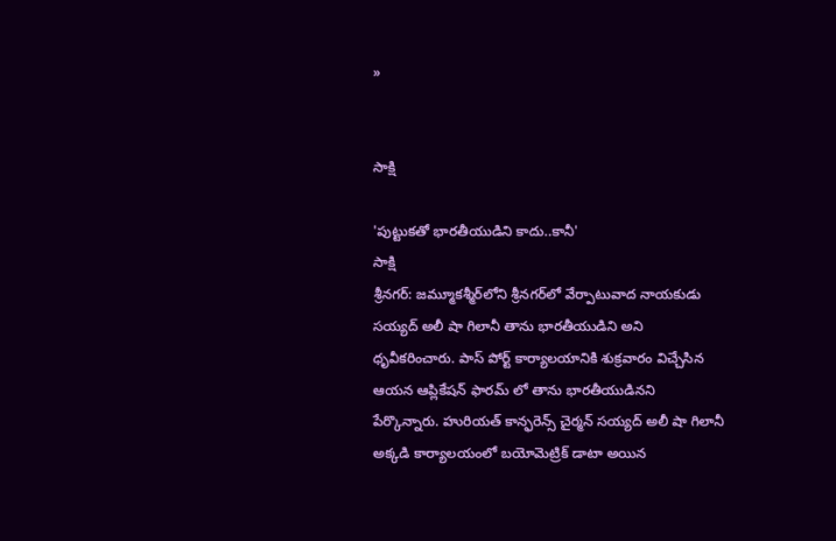»


సాక్షి

'పుట్టుకతో భారతీయుడిని కాదు..కానీ'
సాక్షి
శ్రీనగర్: జమ్మూకశ్మీర్‌లోని శ్రీనగర్‌లో వేర్పాటువాద నాయకుడు సయ్యద్ అలీ షా గిలానీ తాను భారతీయుడిని అని ధృవీకరించారు. పాస్ పోర్ట్ కార్యాలయానికి శుక్రవారం విచ్చేసిన ఆయన ఆప్లికేషన్ ఫారమ్ లో తాను భారతీయుడినని పేర్కొన్నారు. హురియత్ కాన్ఫరెన్స్ చైర్మన్ సయ్యద్ అలీ షా గిలానీ అక్కడి కార్యాలయంలో బయోమెట్రిక్ డాటా అయిన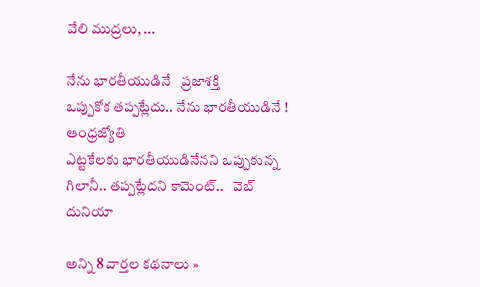వేలి ముద్రలు, ...

నేను భారతీయుడినే   ప్రజాశక్తి
ఒప్పుకోక తప్పట్లేదు.. నేను భారతీయుడినే !   ఆంధ్రజ్యోతి
ఎట్టకేలకు భారతీయుడినేనని ఒప్పుకున్న గిలానీ.. తప్పట్లేదని కామెంట్..   వెబ్ దునియా

అన్ని 8 వార్తల కథనాలు »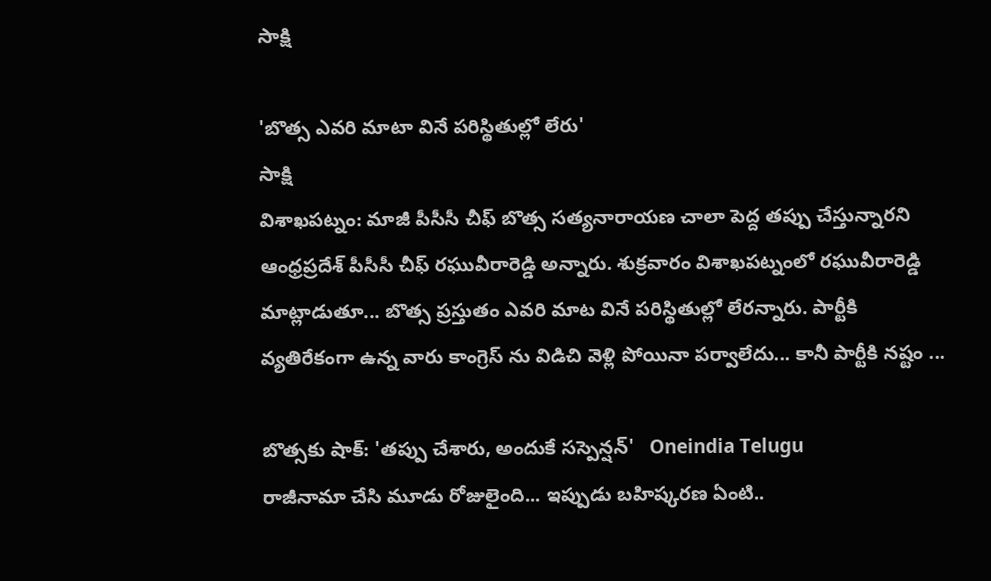సాక్షి

'బొత్స ఎవరి మాటా వినే పరిస్థితుల్లో లేరు'
సాక్షి
విశాఖపట్నం: మాజీ పీసీసీ చీఫ్ బొత్స సత్యనారాయణ చాలా పెద్ద తప్పు చేస్తున్నారని ఆంధ్రప్రదేశ్ పీసీసీ చీఫ్ రఘువీరారెడ్డి అన్నారు. శుక్రవారం విశాఖపట్నంలో రఘువీరారెడ్డి మాట్లాడుతూ... బొత్స ప్రస్తుతం ఎవరి మాట వినే పరిస్థితుల్లో లేరన్నారు. పార్టీకి వ్యతిరేకంగా ఉన్న వారు కాంగ్రెస్ ను విడిచి వెళ్లి పోయినా పర్వాలేదు... కానీ పార్టీకి నష్టం ...

బొత్సకు షాక్: 'తప్పు చేశారు, అందుకే సస్పెన్షన్'   Oneindia Telugu
రాజీనామా చేసి మూడు రోజులైంది... ఇప్పుడు బహిష్కరణ ఏంటి..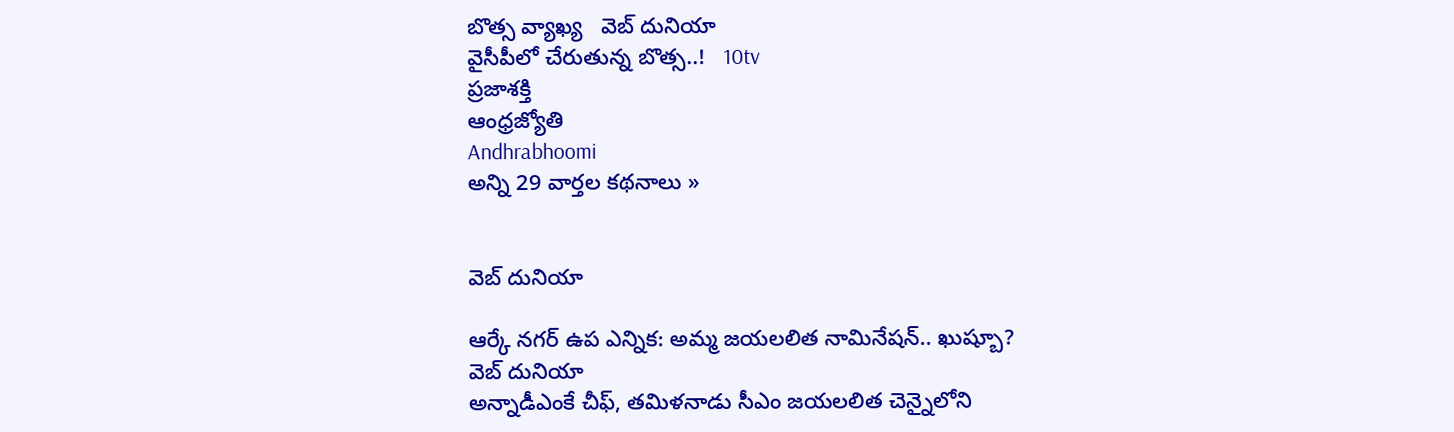బొత్స వ్యాఖ్య   వెబ్ దునియా
వైసీపీలో చేరుతున్న బొత్స..!   10tv
ప్రజాశక్తి
ఆంధ్రజ్యోతి
Andhrabhoomi
అన్ని 29 వార్తల కథనాలు »


వెబ్ దునియా

ఆర్కే నగర్ ఉప ఎన్నిక: అమ్మ జయలలిత నామినేషన్.. ఖుష్బూ?
వెబ్ దునియా
అన్నాడీఎంకే చీఫ్, తమిళనాడు సీఎం జయలలిత చెన్నైలోని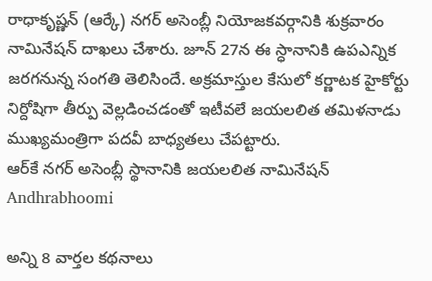రాధాకృష్ణన్ (ఆర్కే) నగర్ అసెంబ్లీ నియోజకవర్గానికి శుక్రవారం నామినేషన్ దాఖలు చేశారు. జూన్ 27న ఈ స్ధానానికి ఉపఎన్నిక జరగనున్న సంగతి తెలిసిందే. అక్రమాస్తుల కేసులో కర్ణాటక హైకోర్టు నిర్దోషిగా తీర్పు వెల్లడించడంతో ఇటీవలే జయలలిత తమిళనాడు ముఖ్యమంత్రిగా పదవీ బాధ్యతలు చేపట్టారు.
ఆర్‌కే నగర్ అసెంబ్లీ స్థానానికి జయలలిత నామినేషన్   Andhrabhoomi

అన్ని 8 వార్తల కథనాలు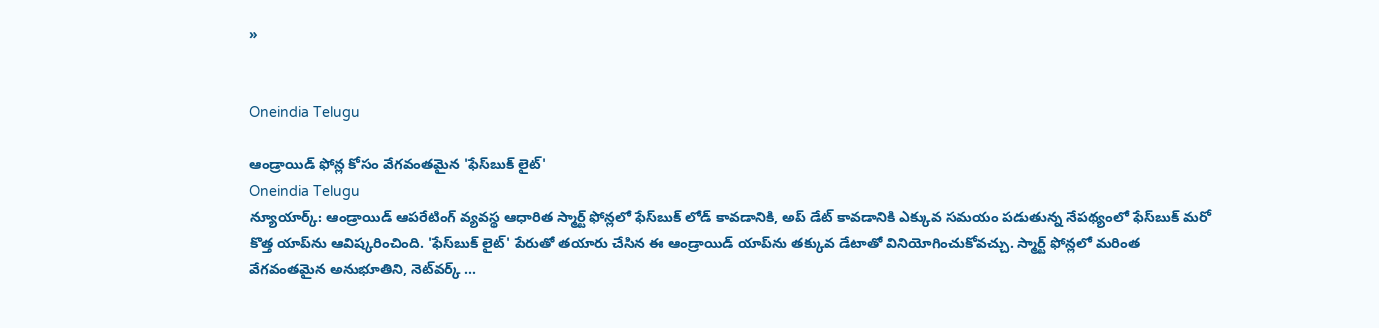»


Oneindia Telugu

ఆండ్రాయిడ్ ఫోన్ల కోసం వేగవంతమైన 'ఫేస్‌బుక్ లైట్'
Oneindia Telugu
న్యూయార్క్: ఆండ్రాయిడ్ ఆపరేటింగ్ వ్యవస్థ ఆధారిత స్మార్ట్ ఫోన్లలో ఫేస్‌బుక్ లోడ్ కావడానికి, అప్ డేట్ కావడానికి ఎక్కువ సమయం పడుతున్న నేపథ్యంలో ఫేస్‌బుక్ మరో కొత్త యాప్‌ను ఆవిష్కరించింది. 'ఫేస్‌బుక్ లైట్' పేరుతో తయారు చేసిన ఈ ఆండ్రాయిడ్ యాప్‌ను తక్కువ డేటాతో వినియోగించుకోవచ్చు. స్మార్ట్ ఫోన్లలో మరింత వేగవంతమైన అనుభూతిని, నెట్‌వర్క్ ...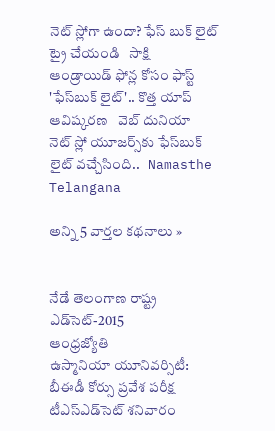నెట్ స్లోగా ఉందా? ఫేస్ బుక్ లైట్ ట్రై చేయండి   సాక్షి
ఆండ్రాయిడ్ ఫోన్ల కోసం ఫాస్ట్ 'ఫేస్‌బుక్ లైట్'.. కొత్త యాప్ ఆవిష్కరణ   వెబ్ దునియా
నెట్ స్లో యూజర్స్‌కు ఫేస్‌బుక్ లైట్ వచ్చేసింది..   Namasthe Telangana

అన్ని 5 వార్తల కథనాలు »


నేడే తెలంగాణ రాష్ట్ర ఎడ్‌సెట్‌-2015
ఆంధ్రజ్యోతి
ఉస్మానియా యూనివర్సిటీ: బీఈడీ కోర్సు ప్రవేశ పరీక్ష టీఎస్‌ఎడ్‌సెట్‌ శనివారం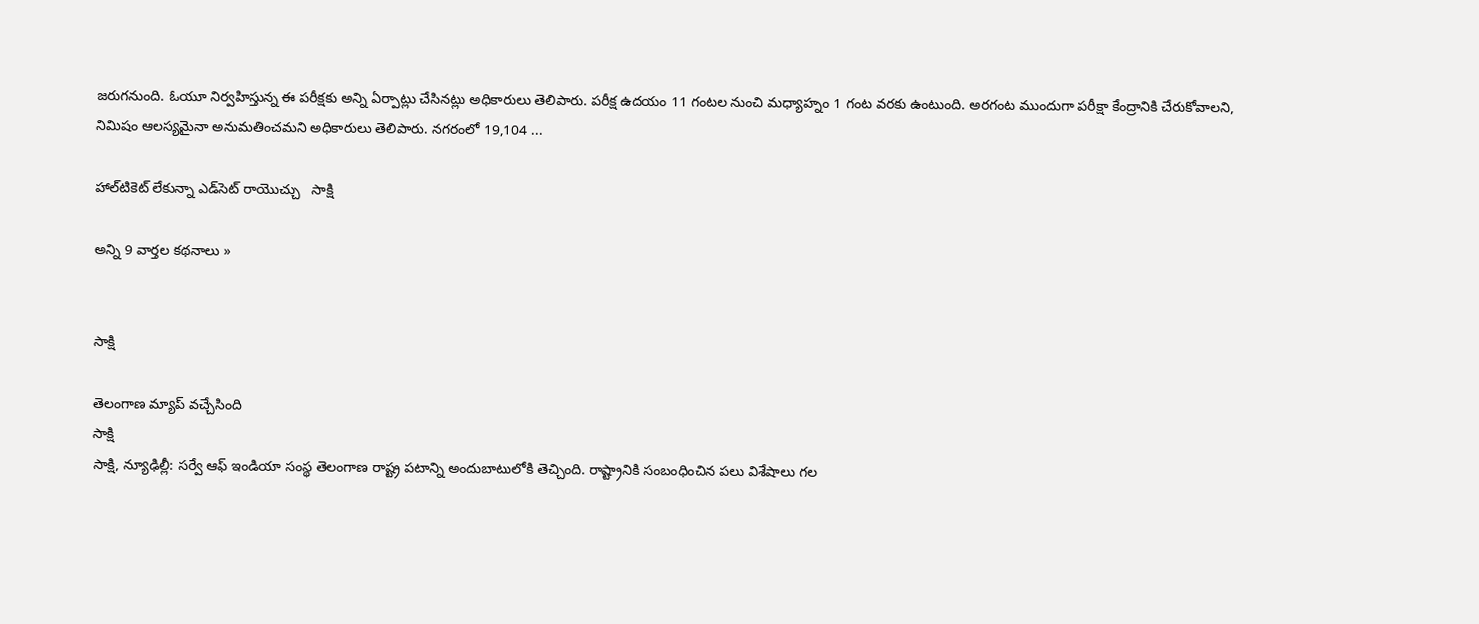జరుగనుంది. ఓయూ నిర్వహిస్తున్న ఈ పరీక్షకు అన్ని ఏర్పాట్లు చేసినట్లు అధికారులు తెలిపారు. పరీక్ష ఉదయం 11 గంటల నుంచి మధ్యాహ్నం 1 గంట వరకు ఉంటుంది. అరగంట ముందుగా పరీక్షా కేంద్రానికి చేరుకోవాలని, నిమిషం ఆలస్యమైనా అనుమతించమని అధికారులు తెలిపారు. నగరంలో 19,104 ...

హాల్‌టికెట్ లేకున్నా ఎడ్‌సెట్ రాయొచ్చు   సాక్షి

అన్ని 9 వార్తల కథనాలు »


సాక్షి

తెలంగాణ మ్యాప్ వచ్చేసింది
సాక్షి
సాక్షి, న్యూఢిల్లీ: సర్వే ఆఫ్ ఇండియా సంస్థ తెలంగాణ రాష్ట్ర పటాన్ని అందుబాటులోకి తెచ్చింది. రాష్ట్రానికి సంబంధించిన పలు విశేషాలు గల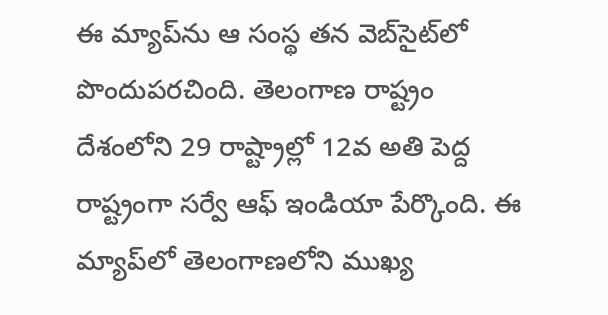ఈ మ్యాప్‌ను ఆ సంస్థ తన వెబ్‌సైట్‌లో పొందుపరచింది. తెలంగాణ రాష్ట్రం దేశంలోని 29 రాష్ట్రాల్లో 12వ అతి పెద్ద రాష్ట్రంగా సర్వే ఆఫ్ ఇండియా పేర్కొంది. ఈ మ్యాప్‌లో తెలంగాణలోని ముఖ్య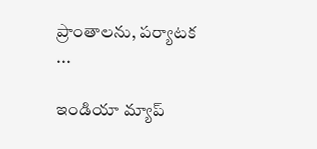ప్రాంతాలను, పర్యాటక ...

ఇండియా మ్యాప్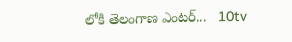లోకి తెలంగాణ ఎంటర్...   10tv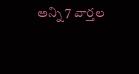అన్ని 7 వార్తల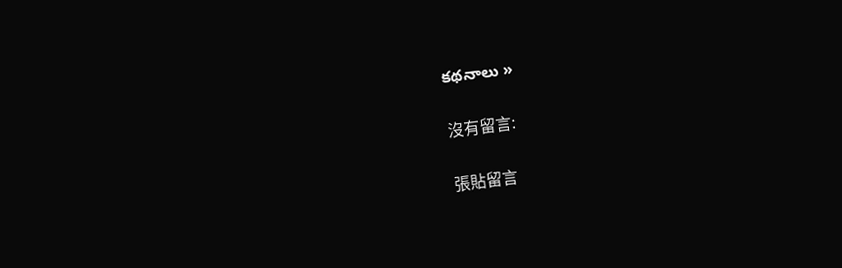కథనాలు »

沒有留言:

張貼留言